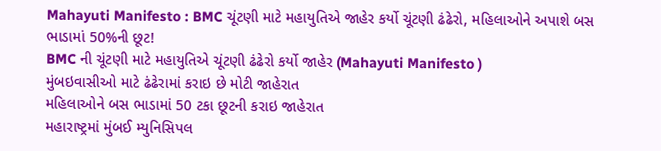Mahayuti Manifesto : BMC ચૂંટણી માટે મહાયુતિએ જાહેર કર્યો ચૂંટણી ઢંઢેરો, મહિલાઓને અપાશે બસ ભાડામાં 50%ની છૂટ!
BMC ની ચૂંટણી માટે મહાયુતિએ ચૂંટણી ઢંઢેરો કર્યો જાહેર (Mahayuti Manifesto )
મુંબઇવાસીઓ માટે ઢંઢેરામાં કરાઇ છે મોટી જાહેરાત
મહિલાઓને બસ ભાડામાં 50 ટકા છૂટની કરાઇ જાહેરાત
મહારાષ્ટ્રમાં મુંબઈ મ્યુનિસિપલ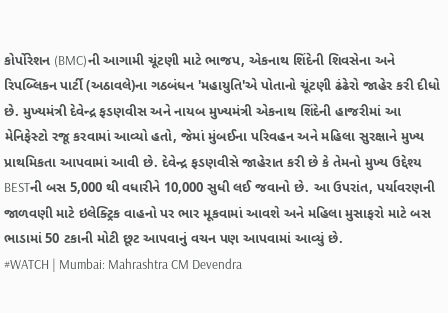કોર્પોરેશન (BMC)ની આગામી ચૂંટણી માટે ભાજપ, એકનાથ શિંદેની શિવસેના અને રિપબ્લિકન પાર્ટી (અઠાવલે)ના ગઠબંધન 'મહાયુતિ'એ પોતાનો ચૂંટણી ઢંઢેરો જાહેર કરી દીધો છે. મુખ્યમંત્રી દેવેન્દ્ર ફડણવીસ અને નાયબ મુખ્યમંત્રી એકનાથ શિંદેની હાજરીમાં આ મેનિફેસ્ટો રજૂ કરવામાં આવ્યો હતો, જેમાં મુંબઈના પરિવહન અને મહિલા સુરક્ષાને મુખ્ય પ્રાથમિકતા આપવામાં આવી છે. દેવેન્દ્ર ફડણવીસે જાહેરાત કરી છે કે તેમનો મુખ્ય ઉદ્દેશ્ય BESTની બસ 5,000 થી વધારીને 10,000 સુધી લઈ જવાનો છે. આ ઉપરાંત, પર્યાવરણની જાળવણી માટે ઇલેક્ટ્રિક વાહનો પર ભાર મૂકવામાં આવશે અને મહિલા મુસાફરો માટે બસ ભાડામાં 50 ટકાની મોટી છૂટ આપવાનું વચન પણ આપવામાં આવ્યું છે.
#WATCH | Mumbai: Mahrashtra CM Devendra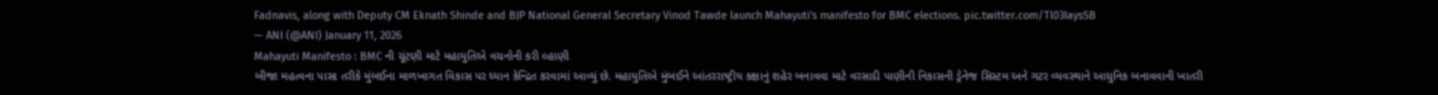Fadnavis, along with Deputy CM Eknath Shinde and BJP National General Secretary Vinod Tawde launch Mahayuti's manifesto for BMC elections. pic.twitter.com/Tl03IaysSB
— ANI (@ANI) January 11, 2026
Mahayuti Manifesto : BMC ની ચૂંટણી માટે મહાયુતિએ વચનોની કરી લ્હાણી
બીજા મહત્વના પાસા તરીકે મુંબઈના માળખાગત વિકાસ પર ધ્યાન કેન્દ્રિત કરવામાં આવ્યું છે. મહાયુતિએ મુંબઈને આંતરરાષ્ટ્રીય કક્ષાનું શહેર બનાવવા માટે વરસાદી પાણીની નિકાસની ડ્રેનેજ સિસ્ટમ અને ગટર વ્યવસ્થાને આધુનિક બનાવવાની ખાતરી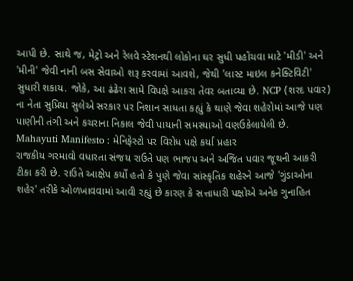આપી છે. સાથે જ, મેટ્રો અને રેલવે સ્ટેશનથી લોકોના ઘર સુધી પહોંચવા માટે 'મીડી' અને 'મીની' જેવી નાની બસ સેવાઓ શરૂ કરવામાં આવશે, જેથી 'લાસ્ટ માઇલ કનેક્ટિવિટી' સુધારી શકાય. જોકે, આ ઢંઢેરા સામે વિપક્ષે આકરા તેવર બતાવ્યા છે. NCP (શરદ પવાર) ના નેતા સુપ્રિયા સુલેએ સરકાર પર નિશાન સાધતા કહ્યું કે થાણે જેવા શહેરોમાં આજે પણ પાણીની તંગી અને કચરાના નિકાલ જેવી પાયાની સમસ્યાઓ વણઉકેલાયેલી છે.
Mahayuti Manifesto : મેનિફેસ્ટો પર વિરોધ પક્ષે કર્યા પ્રહાર
રાજકીય ગરમાવો વધારતા સંજય રાઉતે પણ ભાજપ અને અજિત પવાર જૂથની આકરી ટીકા કરી છે. રાઉતે આક્ષેપ કર્યો હતો કે પુણે જેવા સાંસ્કૃતિક શહેરને આજે 'ગુંડાઓના શહેર' તરીકે ઓળખાવવામાં આવી રહ્યું છે કારણ કે સત્તાધારી પક્ષોએ અનેક ગુનાહિત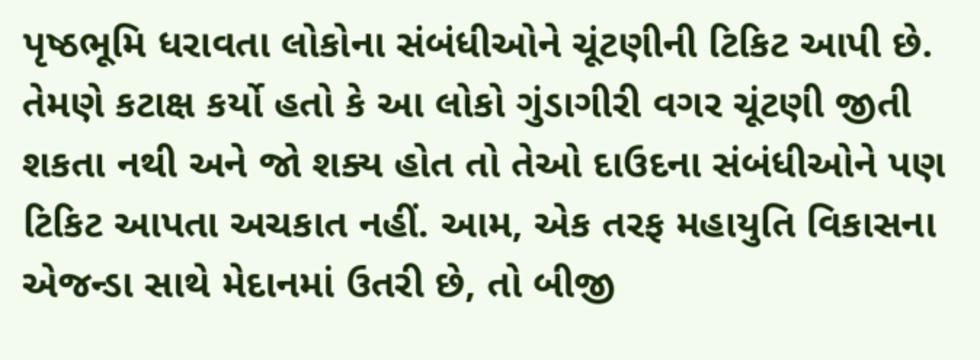પૃષ્ઠભૂમિ ધરાવતા લોકોના સંબંધીઓને ચૂંટણીની ટિકિટ આપી છે. તેમણે કટાક્ષ કર્યો હતો કે આ લોકો ગુંડાગીરી વગર ચૂંટણી જીતી શકતા નથી અને જો શક્ય હોત તો તેઓ દાઉદના સંબંધીઓને પણ ટિકિટ આપતા અચકાત નહીં. આમ, એક તરફ મહાયુતિ વિકાસના એજન્ડા સાથે મેદાનમાં ઉતરી છે, તો બીજી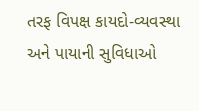તરફ વિપક્ષ કાયદો-વ્યવસ્થા અને પાયાની સુવિધાઓ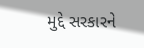મુદ્દે સરકારને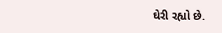ઘેરી રહ્યો છે.